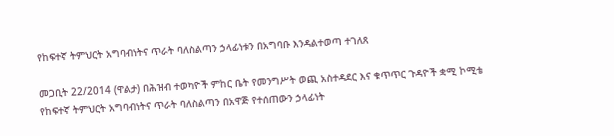የከፍተኛ ትምህርት አግባብነትና ጥራት ባለስልጣን ኃላፊነቱን በአግባቡ እንዳልተወጣ ተገለጸ

መጋቢት 22/2014 (ዋልታ) በሕዝብ ተወካዮች ምከር ቤት የመንግሥት ወጪ አስተዳደር እና ቁጥጥር ጉዳዮች ቋሚ ኮሚቴ የከፍተኛ ትምህርት አግባብነትና ጥራት ባለስልጣን በአዋጅ የተሰጠውን ኃላፊነት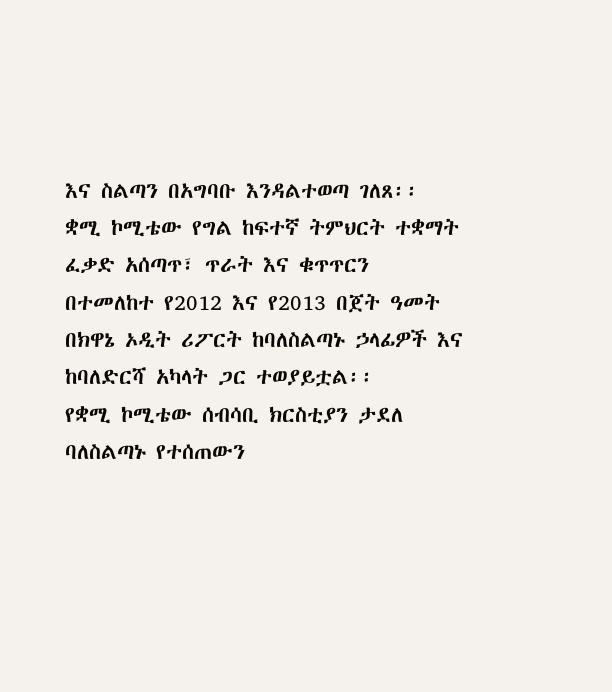እና ስልጣን በአግባቡ እንዳልተወጣ ገለጸ፡፡
ቋሚ ኮሚቴው የግል ከፍተኛ ትምህርት ተቋማት ፈቃድ አሰጣጥ፣ ጥራት እና ቁጥጥርን በተመለከተ የ2012 እና የ2013 በጀት ዓመት በክዋኔ ኦዲት ሪፖርት ከባለስልጣኑ ኃላፊዎች እና ከባለድርሻ አካላት ጋር ተወያይቷል፡፡
የቋሚ ኮሚቴው ሰብሳቢ ክርስቲያን ታደለ ባለስልጣኑ የተሰጠውን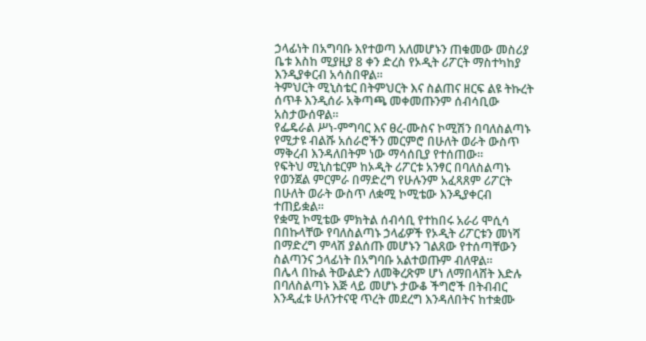ኃላፊነት በአግባቡ እየተወጣ አለመሆኑን ጠቁመው መስሪያ ቤቱ እስከ ሚያዚያ 8 ቀን ድረስ የኦዲት ሪፖርት ማስተካከያ እንዲያቀርብ አሳስበዋል፡፡
ትምህርት ሚኒስቴር በትምህርት እና ስልጠና ዘርፍ ልዩ ትኩረት ሰጥቶ እንዲሰራ አቅጣጫ መቀመጡንም ሰብሳቢው አስታውሰዋል፡፡
የፌዴራል ሥነ-ምግባር እና ፀረ-ሙስና ኮሚሽን በባለስልጣኑ የሚታዩ ብልሹ አሰራሮችን መርምሮ በሁለት ወራት ውስጥ ማቅረብ እንዳለበትም ነው ማሳሰቢያ የተሰጠው።
የፍትህ ሚኒስቴርም ከኦዲት ሪፖርቱ አንፃር በባለስልጣኑ የወንጀል ምርምራ በማድረግ የሁሉንም አፈጻጸም ሪፖርት በሁለት ወራት ውስጥ ለቋሚ ኮሚቴው እንዲያቀርብ ተጠይቋል፡፡
የቋሚ ኮሚቴው ምክትል ሰብሳቢ የተከበሩ አራሪ ሞሲሳ በበኩላቸው የባለስልጣኑ ኃላፊዎች የኦዲት ሪፖርቱን መነሻ በማድረግ ምላሽ ያልሰጡ መሆኑን ገልጸው የተሰጣቸውን ስልጣንና ኃላፊነት በአግባቡ አልተወጡም ብለዋል፡፡
በሌላ በኩል ትውልድን ለመቅረጽም ሆነ ለማበላሸት እድሉ በባለስልጣኑ እጅ ላይ መሆኑ ታውቆ ችግሮች በትብብር እንዲፈቱ ሁለንተናዊ ጥረት መደረግ እንዳለበትና ከተቋሙ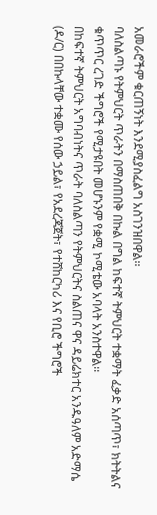አመራሮችም ቁርጠኝነት እንደሚያስፈልግ አስገንዝበዋል፡፡
ባለስልጣኑ የትምህርት ጥራትን በማስጠበቅ በኩል በግል ከፍተኛ ትምህርት ተቋማት ፈቃድ አሰጣጥ፣ ክትትልና ቁጥጥር ረገድ ችግሮች የሚታዩበት መሆኑንም የቋሚ ኮሚቴው አባላት አንስተዋል፡፡
በከፍተኛ ትምህርት አግባብነትና ጥራት ባለስልጣን የትምህርትና ስልጠና ዋና ዳይሬክተር አንዱዓለም አድማሴ (ዶ/ር) በበኩላቸው ተቋሙ የሰው ኃይል፣ የአደረጃጀት፣ የተሸከርካሪ እና የቢሮ ችግሮች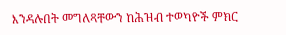እንዳሉበት መግለጻቸውን ከሕዝብ ተወካዮች ምክር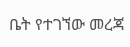ቤት የተገኘው መረጃ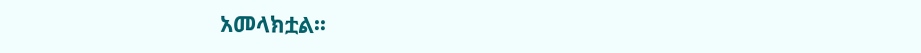አመላክቷል፡፡